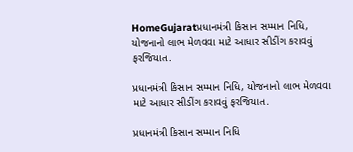HomeGujaratપ્રધાનમંત્રી કિસાન સમ્માન નિધિ, યોજનાનો લાભ મેળવવા માટે આધાર સીડીંગ કરાવવું ફરજિયાત.

પ્રધાનમંત્રી કિસાન સમ્માન નિધિ, યોજનાનો લાભ મેળવવા માટે આધાર સીડીંગ કરાવવું ફરજિયાત.

પ્રધાનમંત્રી કિસાન સમ્માન નિધિ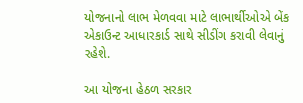યોજનાનો લાભ મેળવવા માટે લાભાર્થીઓએ બેંક એકાઉન્ટ આધારકાર્ડ સાથે સીડીંગ કરાવી લેવાનું રહેશે.

આ યોજના હેઠળ સરકાર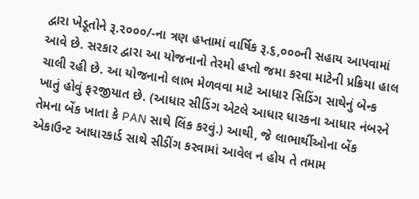દ્વારા ખેડૂતોને રૂ.૨૦૦૦/-ના ત્રણ હપ્તામાં વાર્ષિક રૂ.૬,૦૦૦ની સહાય આપવામાં આવે છે. સરકાર દ્વારા આ યોજનાનો તેરમો હપ્તો જમા કરવા માટેની પ્રક્રિયા હાલ ચાલી રહી છે. આ યોજનાનો લાભ મેળવવા માટે આધાર સિડિંગ સાથેનું બેન્ક ખાતું હોવું ફરજીયાત છે. (આધાર સીડિંગ એટલે આધાર ધારકના આધાર નંબરને તેમના બેંક ખાતા કે PAN સાથે લિંક કરવું.) આથી, જે લાભાર્થીઓના બેંક એકાઉન્ટ આધારકાર્ડ સાથે સીડીંગ કરવામાં આવેલ ન હોય તે તમામ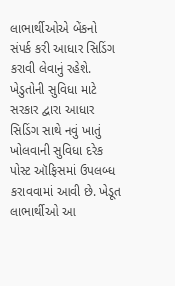લાભાર્થીઓએ બેંકનો સંપર્ક કરી આધાર સિડિંગ કરાવી લેવાનું રહેશે.
ખેડુતોની સુવિધા માટે સરકાર દ્વારા આધાર સિડિંગ સાથે નવું ખાતું ખોલવાની સુવિધા દરેક પોસ્ટ ઑફિસમાં ઉપલબ્ધ કરાવવામાં આવી છે. ખેડૂત લાભાર્થીઓ આ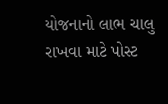યોજનાનો લાભ ચાલુ રાખવા માટે પોસ્ટ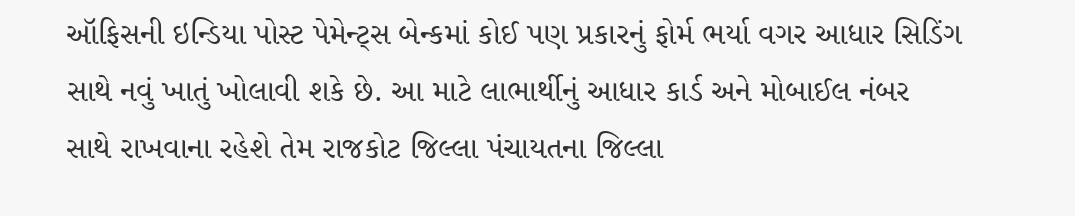ઑફિસની ઇન્ડિયા પોસ્ટ પેમેન્ટ્સ બેન્કમાં કોઈ પણ પ્રકારનું ફોર્મ ભર્યા વગર આધાર સિડિંગ સાથે નવું ખાતું ખોલાવી શકે છે. આ માટે લાભાર્થીનું આધાર કાર્ડ અને મોબાઈલ નંબર સાથે રાખવાના રહેશે તેમ રાજકોટ જિલ્લા પંચાયતના જિલ્લા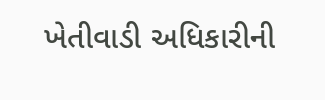ખેતીવાડી અધિકારીની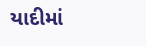યાદીમાં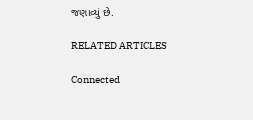જણાવ્યું છે.

RELATED ARTICLES

Connected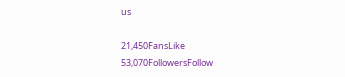us

21,450FansLike
53,070FollowersFollow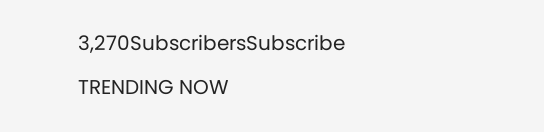3,270SubscribersSubscribe

TRENDING NOW